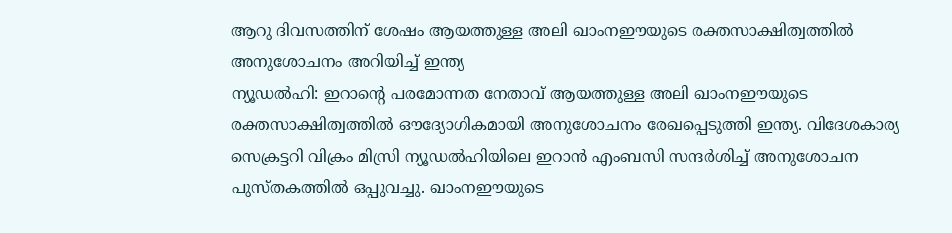ആറു ദിവസത്തിന് ശേഷം ആയത്തുള്ള അലി ഖാംനഈയുടെ രക്തസാക്ഷിത്വത്തിൽ അനുശോചനം അറിയിച്ച് ഇന്ത്യ
ന്യൂഡൽഹി: ഇറാന്റെ പരമോന്നത നേതാവ് ആയത്തുള്ള അലി ഖാംനഈയുടെ രക്തസാക്ഷിത്വത്തിൽ ഔദ്യോഗികമായി അനുശോചനം രേഖപ്പെടുത്തി ഇന്ത്യ. വിദേശകാര്യ സെക്രട്ടറി വിക്രം മിസ്രി ന്യൂഡൽഹിയിലെ ഇറാൻ എംബസി സന്ദർശിച്ച് അനുശോചന പുസ്തകത്തിൽ ഒപ്പുവച്ചു. ഖാംനഈയുടെ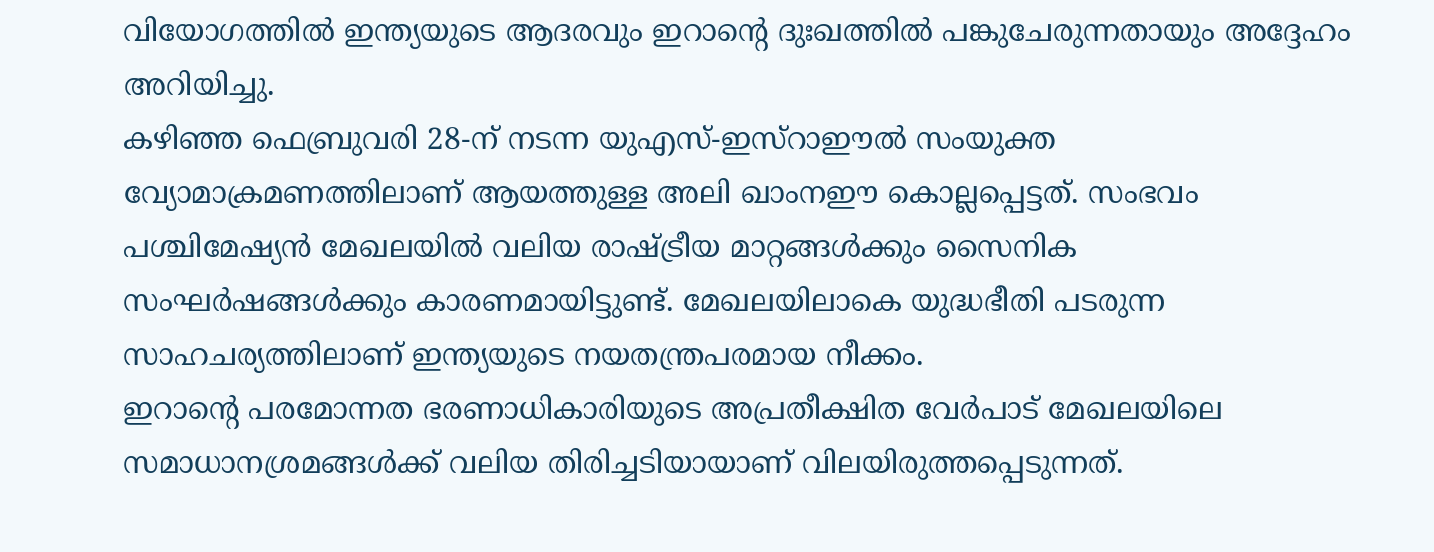വിയോഗത്തിൽ ഇന്ത്യയുടെ ആദരവും ഇറാന്റെ ദുഃഖത്തിൽ പങ്കുചേരുന്നതായും അദ്ദേഹം അറിയിച്ചു.
കഴിഞ്ഞ ഫെബ്രുവരി 28-ന് നടന്ന യുഎസ്-ഇസ്റാഈൽ സംയുക്ത വ്യോമാക്രമണത്തിലാണ് ആയത്തുള്ള അലി ഖാംനഈ കൊല്ലപ്പെട്ടത്. സംഭവം പശ്ചിമേഷ്യൻ മേഖലയിൽ വലിയ രാഷ്ട്രീയ മാറ്റങ്ങൾക്കും സൈനിക സംഘർഷങ്ങൾക്കും കാരണമായിട്ടുണ്ട്. മേഖലയിലാകെ യുദ്ധഭീതി പടരുന്ന സാഹചര്യത്തിലാണ് ഇന്ത്യയുടെ നയതന്ത്രപരമായ നീക്കം.
ഇറാന്റെ പരമോന്നത ഭരണാധികാരിയുടെ അപ്രതീക്ഷിത വേർപാട് മേഖലയിലെ സമാധാനശ്രമങ്ങൾക്ക് വലിയ തിരിച്ചടിയായാണ് വിലയിരുത്തപ്പെടുന്നത്.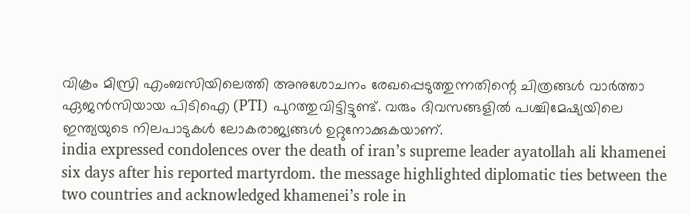വിക്രം മിസ്രി എംബസിയിലെത്തി അനുശോചനം രേഖപ്പെടുത്തുന്നതിന്റെ ചിത്രങ്ങൾ വാർത്താ ഏജൻസിയായ പിടിഐ (PTI) പുറത്തുവിട്ടിട്ടുണ്ട്. വരും ദിവസങ്ങളിൽ പശ്ചിമേഷ്യയിലെ ഇന്ത്യയുടെ നിലപാടുകൾ ലോകരാജ്യങ്ങൾ ഉറ്റുനോക്കുകയാണ്.
india expressed condolences over the death of iran’s supreme leader ayatollah ali khamenei six days after his reported martyrdom. the message highlighted diplomatic ties between the two countries and acknowledged khamenei’s role in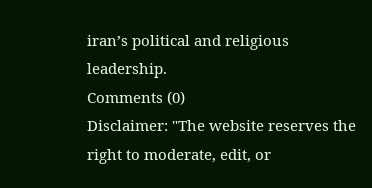iran’s political and religious leadership.
Comments (0)
Disclaimer: "The website reserves the right to moderate, edit, or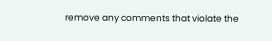remove any comments that violate the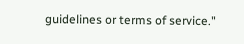guidelines or terms of service."